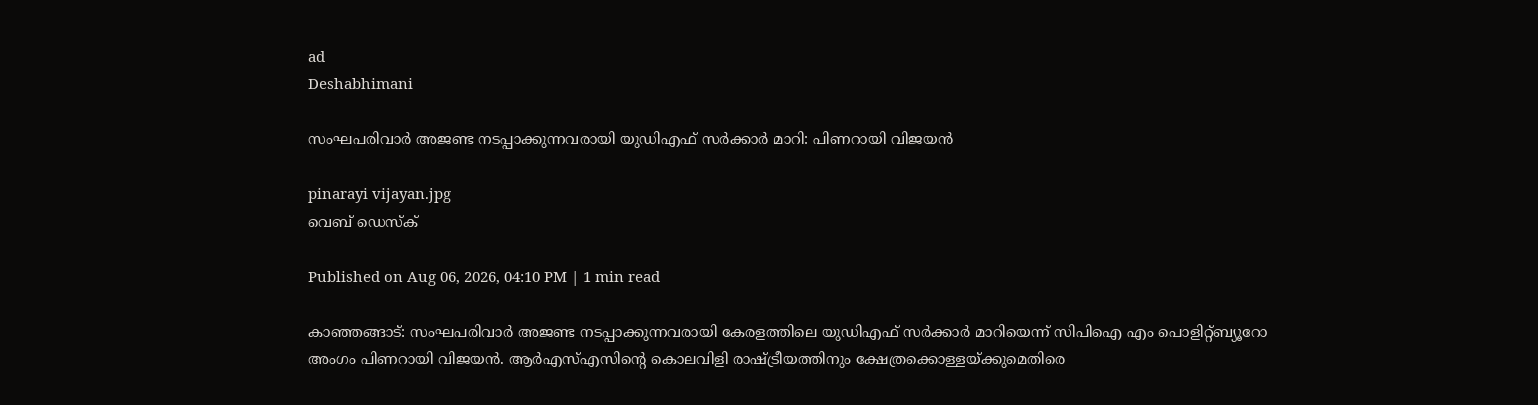ad
Deshabhimani

സംഘപരിവാർ അജണ്ട നടപ്പാക്കുന്നവരായി യുഡിഎഫ് സർക്കാർ മാറി: പിണറായി വിജയൻ

pinarayi vijayan.jpg
വെബ് ഡെസ്ക്

Published on Aug 06, 2026, 04:10 PM | 1 min read

കാഞ്ഞങ്ങാട്: സംഘപരിവാർ അജണ്ട നടപ്പാക്കുന്നവരായി കേരളത്തിലെ യുഡിഎഫ് സർക്കാർ മാറിയെന്ന് സിപിഐ എം പൊളിറ്റ്ബ്യൂറോ അംഗം പിണറായി വിജയൻ. ആർഎസ്എസിന്റെ കൊലവിളി രാഷ്ട്രീയത്തിനും ക്ഷേത്രക്കൊള്ളയ്ക്കുമെതിരെ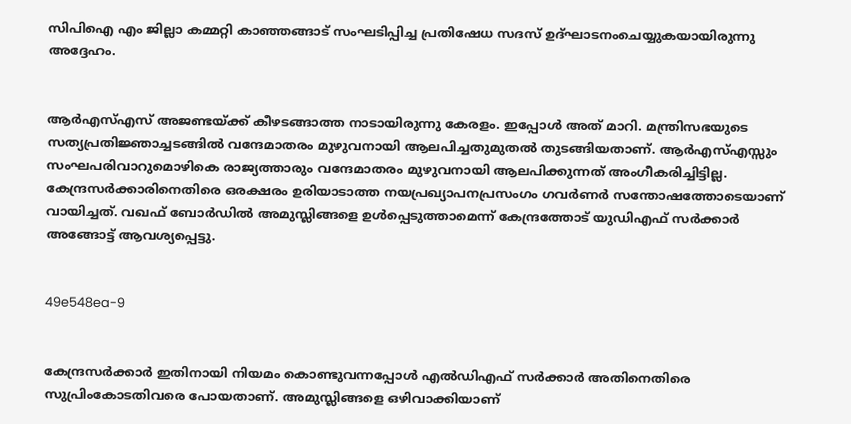സിപിഐ എം ജില്ലാ കമ്മറ്റി കാഞ്ഞങ്ങാട് സംഘടിപ്പിച്ച പ്രതിഷേധ സദസ് ഉദ്ഘാടനംചെയ്യുകയായിരുന്നു അദ്ദേഹം.


ആർഎസ്എസ് അജണ്ടയ്ക്ക് കീഴടങ്ങാത്ത നാടായിരുന്നു കേരളം. ഇപ്പോൾ അത് മാറി. മന്ത്രിസഭയുടെ സത്യപ്രതിജ്ഞാച്ചടങ്ങിൽ വന്ദേമാതരം മുഴുവനായി ആലപിച്ചതുമുതൽ തുടങ്ങിയതാണ്. ആർഎസ്എസ്സും സംഘപരിവാറുമൊഴികെ രാജ്യത്താരും വന്ദേമാതരം മുഴുവനായി ആലപിക്കുന്നത് അംഗീകരിച്ചിട്ടില്ല. കേന്ദ്രസർക്കാരിനെതിരെ ഒരക്ഷരം ഉരിയാടാത്ത നയപ്രഖ്യാപനപ്രസംഗം ഗവർണർ സന്തോഷത്തോടെയാണ് വായിച്ചത്. വഖഫ് ബോർഡിൽ അമുസ്ലിങ്ങളെ ഉൾപ്പെടുത്താമെന്ന് കേന്ദ്രത്തോട് യുഡിഎഫ് സർക്കാർ അങ്ങോട്ട് ആവശ്യപ്പെട്ടു.


49e548ea-9


കേന്ദ്രസർക്കാർ ഇതിനായി നിയമം കൊണ്ടുവന്നപ്പോൾ എൽഡിഎഫ് സർക്കാർ അതിനെതിരെ സുപ്രിംകോടതിവരെ പോയതാണ്. അമുസ്ലിങ്ങളെ ഒഴിവാക്കിയാണ്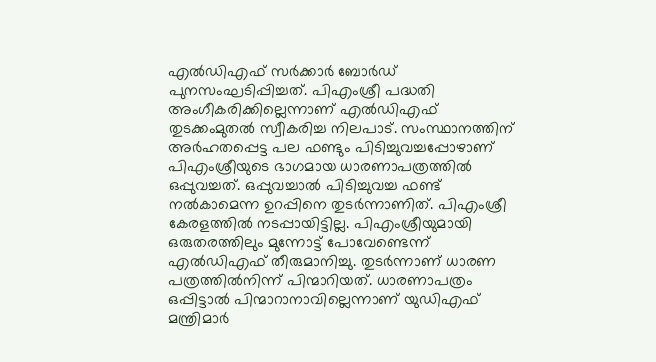എൽഡിഎഫ് സർക്കാർ ബോർഡ് പുനസംഘടിപ്പിച്ചത്. പിഎംശ്രീ പദ്ധതി അംഗീകരിക്കില്ലെന്നാണ് എൽഡിഎഫ് തുടക്കംമുതൽ സ്വീകരിച്ച നിലപാട്. സംസ്ഥാനത്തിന് അർഹതപ്പെട്ട പല ഫണ്ടും പിടിച്ചുവച്ചപ്പോഴാണ് പിഎംശ്രീയുടെ ഭാഗമായ ധാരണാപത്രത്തിൽ ഒപ്പുവച്ചത്. ഒപ്പുവച്ചാൽ പിടിച്ചുവച്ച ഫണ്ട് നൽകാമെന്ന ഉറപ്പിനെ തുടർന്നാണിത്. പിഎംശ്രീ കേരളത്തിൽ നടപ്പായിട്ടില്ല. പിഎംശ്രീയുമായി ഒരുതരത്തിലും മുന്നോട്ട് പോവേണ്ടെന്ന് എൽഡിഎഫ് തീരുമാനിച്ചു. തുടർന്നാണ് ധാരണ പത്രത്തിൽനിന്ന് പിന്മാറിയത്. ധാരണാപത്രം ഒപ്പിട്ടാൽ പിന്മാറാനാവില്ലെന്നാണ് യുഡിഎഫ് മന്ത്രിമാർ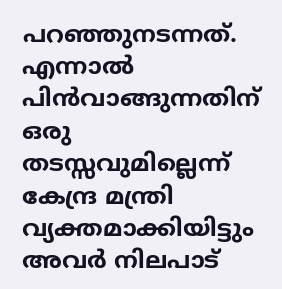പറഞ്ഞുനടന്നത്. എന്നാൽ പിൻവാങ്ങുന്നതിന് ഒരു തടസ്സവുമില്ലെന്ന് കേന്ദ്ര മന്ത്രി വ്യക്തമാക്കിയിട്ടും അവർ നിലപാട്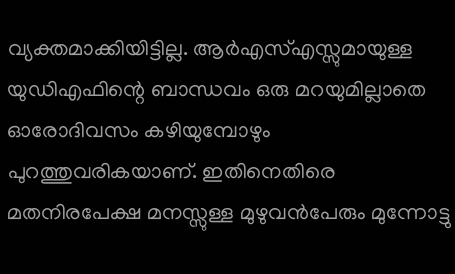വ്യക്തമാക്കിയിട്ടില്ല. ആർഎസ്എസ്സുമായുള്ള യുഡിഎഫിന്റെ ബാന്ധവം ഒരു മറയുമില്ലാതെ ഓരോദിവസം കഴിയുമ്പോഴും പുറത്തുവരികയാണ്. ഇതിനെതിരെ മതനിരപേക്ഷ മനസ്സുള്ള മുഴുവൻപേരും മുന്നോട്ടു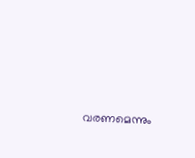വരണമെന്നും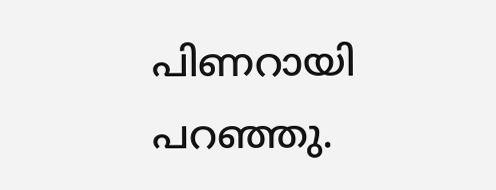പിണറായി പറഞ്ഞു.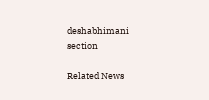deshabhimani section

Related News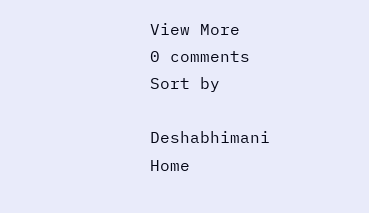View More
0 comments
Sort by

Deshabhimani
Home